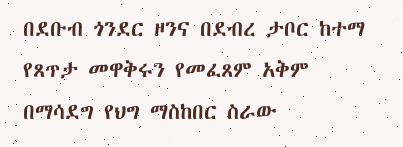በደቡብ ጎንደር ዞንና በደብረ ታቦር ከተማ የጸጥታ መዋቅሩን የመፈጸም አቅም በማሳደግ የህግ ማስከበር ስራው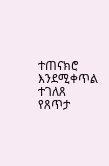ተጠናክሮ እንደሚቀጥል ተገለጸ
የጸጥታ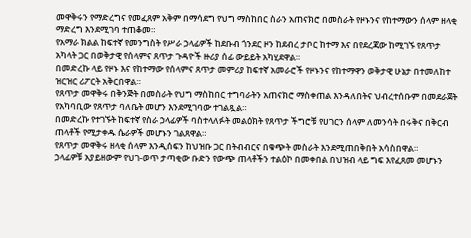መዋቅሩን የማድረግና የመፈጸም አቅም በማሳደግ የህግ ማስከበር ስራን አጠናክሮ በመስራት የዞኑንና የከተማውን ሰላም ዘላቂ ማድረግ እንደሚገባ ተጠቆመ።
የአማራ ክልል ከፍተኛ የመንግስት የሥራ ኃላፊዎች ከደቡብ ጎንደር ዞን ከደብረ ታቦር ከተማ እና በየደረጃው ከሚገኙ የጸጥታ አካላት ጋር በወቅታዊ የሰላምና ጸጥታ ጉዳዮች ዙሪያ ሰፊ ውይይት አካሂደዋል።
በመድረኩ ላይ የዞኑ እና የከተማው የሰላምና ጸጥታ መምሪያ ከፍተኛ አመራሮች የዞኑንና የከተማዋን ወቅታዊ ሁኔታ በተመለከተ ዝርዝር ሪፖርት አቅርበዋል።
የጸጥታ መዋቅሩ በቅንጅት በመስራት የህግ ማስከበር ተግባራትን አጠናክሮ ማስቀጠል እንዳለበትና ህብረተሰቡም በመደራጀት የአካባቢው የጸጥታ ባለቤት መሆን እንደሚገባው ተገልጿል።
በመድረኩ የተገኙት ከፍተኛ የስራ ኃላፊዎች ባስተላለፉት መልዕክት የጸጥታ ችግሮቹ የሀገርን ሰላም ለመንሳት በሩቅና በቅርብ ጠላቶች የሚታቀዱ ሴራዎች መሆኑን ገልጸዋል።
የጸጥታ መዋቅሩ ዘላቂ ሰላም እንዲሰፍን ከህዝቡ ጋር በትብብርና በቁጭት መስራት እንደሚጠበቅበት አሳስበዋል።
ኃላፊዎቹ አያይዘውም የህገ-ወጥ ታጣቂው ቡድን የውጭ ጠላቶችን ተልዕኮ በመቀበል በህዝብ ላይ ግፍ እየፈጸመ መሆኑን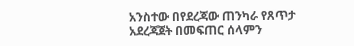አንስተው በየደረጃው ጠንካራ የጸጥታ አደረጃጀት በመፍጠር ሰላምን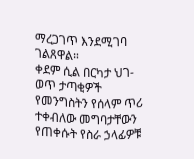ማረጋገጥ እንደሚገባ ገልጸዋል።
ቀደም ሲል በርካታ ህገ-ወጥ ታጣቂዎች የመንግስትን የሰላም ጥሪ ተቀብለው መግባታቸውን የጠቀሱት የስራ ኃላፊዎቹ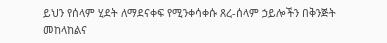ይህን የሰላም ሂደት ለማደናቀፍ የሚንቀሳቀሱ ጸረ-ሰላም ኃይሎችን በቅንጅት መከላከልና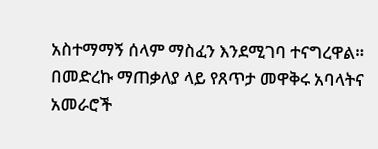አስተማማኝ ሰላም ማስፈን እንደሚገባ ተናግረዋል።
በመድረኩ ማጠቃለያ ላይ የጸጥታ መዋቅሩ አባላትና አመራሮች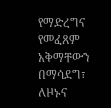የማድረግና የመፈጸም አቅማቸውን በማሳደግ፣ ለዞኑና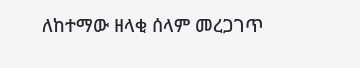ለከተማው ዘላቂ ሰላም መረጋገጥ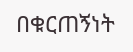በቁርጠኝነት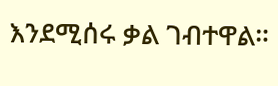እንደሚሰሩ ቃል ገብተዋል።